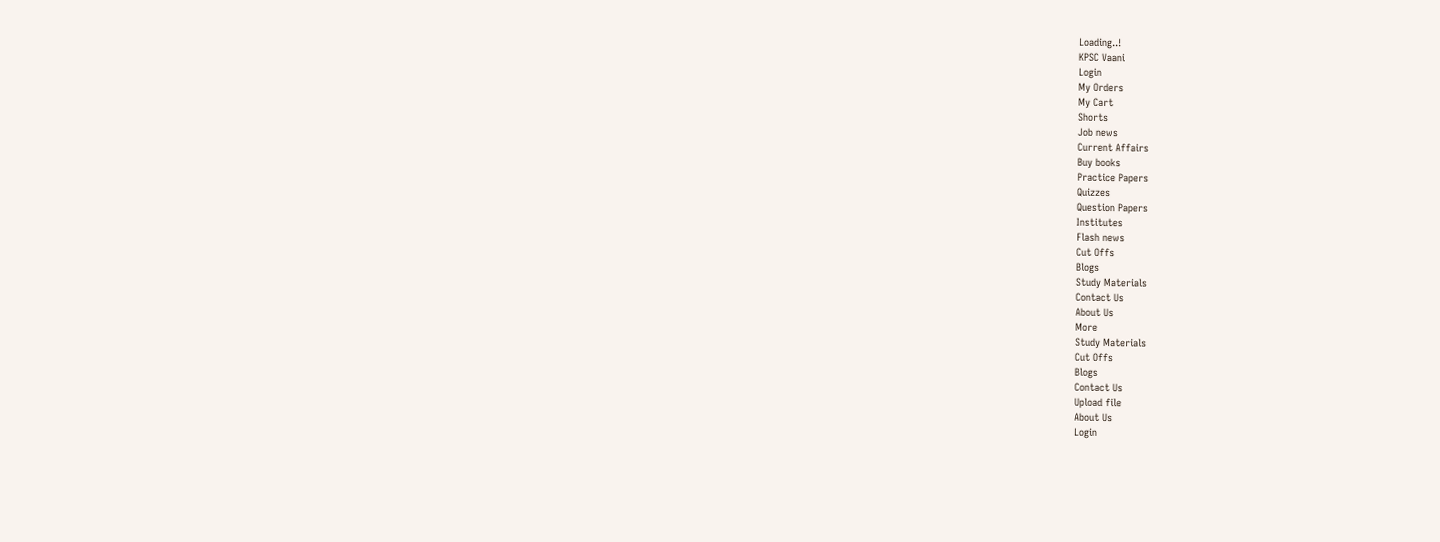Loading..!
KPSC Vaani
Login
My Orders
My Cart
Shorts
Job news
Current Affairs
Buy books
Practice Papers
Quizzes
Question Papers
Institutes
Flash news
Cut Offs
Blogs
Study Materials
Contact Us
About Us
More
Study Materials
Cut Offs
Blogs
Contact Us
Upload file
About Us
Login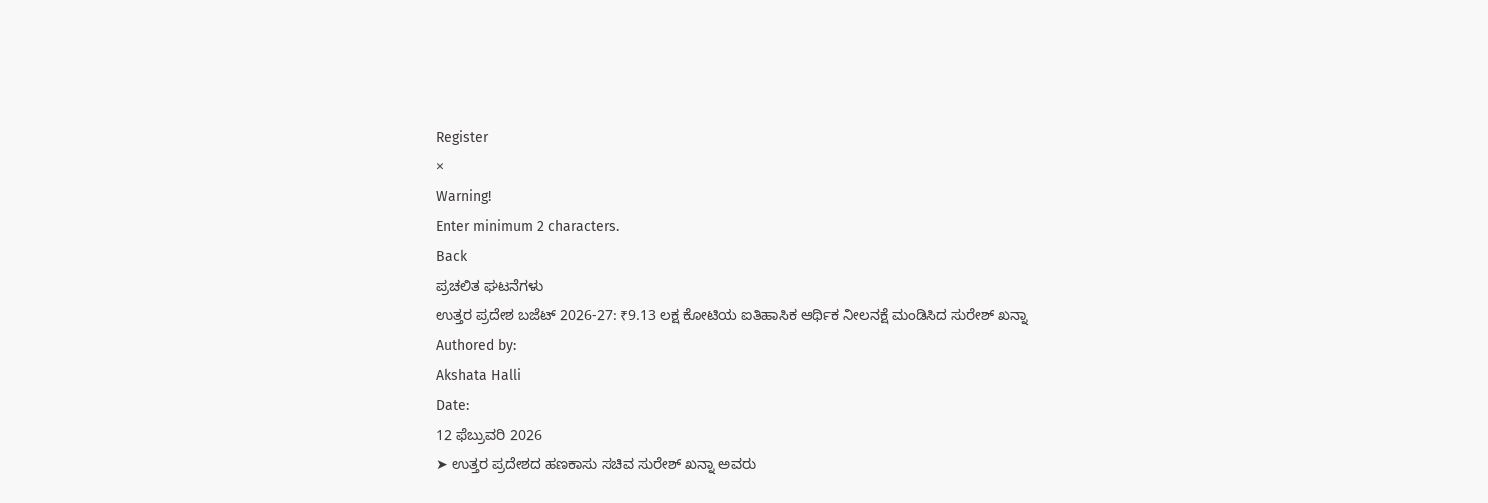Register
×
Warning!
Enter minimum 2 characters.
Back
ಪ್ರಚಲಿತ ಘಟನೆಗಳು
ಉತ್ತರ ಪ್ರದೇಶ ಬಜೆಟ್ 2026-27: ₹9.13 ಲಕ್ಷ ಕೋಟಿಯ ಐತಿಹಾಸಿಕ ಆರ್ಥಿಕ ನೀಲನಕ್ಷೆ ಮಂಡಿಸಿದ ಸುರೇಶ್ ಖನ್ನಾ
Authored by:
Akshata Halli
Date:
12 ಫೆಬ್ರುವರಿ 2026
➤ ಉತ್ತರ ಪ್ರದೇಶದ ಹಣಕಾಸು ಸಚಿವ ಸುರೇಶ್ ಖನ್ನಾ ಅವರು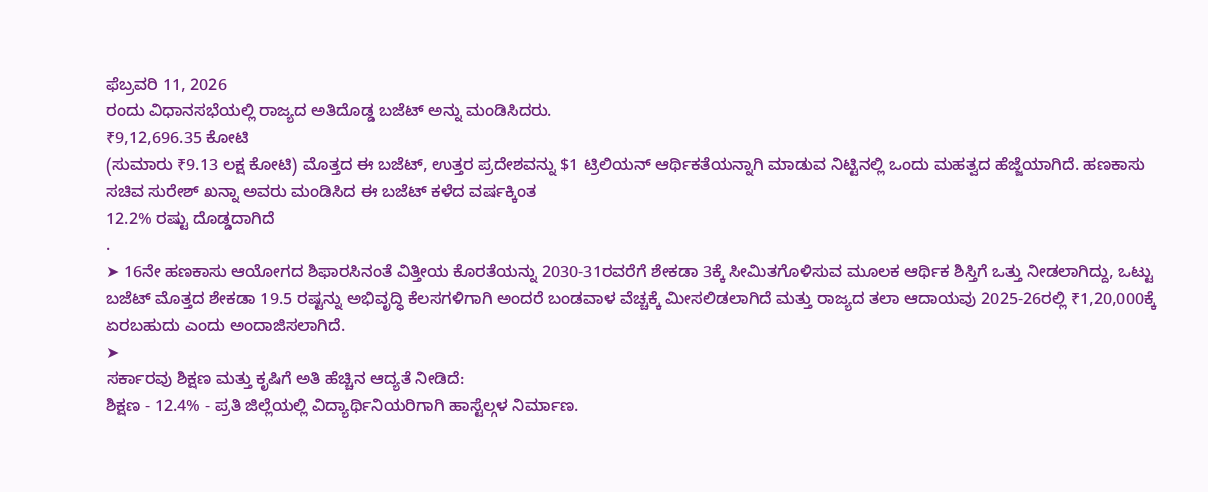ಫೆಬ್ರವರಿ 11, 2026
ರಂದು ವಿಧಾನಸಭೆಯಲ್ಲಿ ರಾಜ್ಯದ ಅತಿದೊಡ್ಡ ಬಜೆಟ್ ಅನ್ನು ಮಂಡಿಸಿದರು.
₹9,12,696.35 ಕೋಟಿ
(ಸುಮಾರು ₹9.13 ಲಕ್ಷ ಕೋಟಿ) ಮೊತ್ತದ ಈ ಬಜೆಟ್, ಉತ್ತರ ಪ್ರದೇಶವನ್ನು $1 ಟ್ರಿಲಿಯನ್ ಆರ್ಥಿಕತೆಯನ್ನಾಗಿ ಮಾಡುವ ನಿಟ್ಟಿನಲ್ಲಿ ಒಂದು ಮಹತ್ವದ ಹೆಜ್ಜೆಯಾಗಿದೆ. ಹಣಕಾಸು ಸಚಿವ ಸುರೇಶ್ ಖನ್ನಾ ಅವರು ಮಂಡಿಸಿದ ಈ ಬಜೆಟ್ ಕಳೆದ ವರ್ಷಕ್ಕಿಂತ
12.2% ರಷ್ಟು ದೊಡ್ಡದಾಗಿದೆ
.
➤ 16ನೇ ಹಣಕಾಸು ಆಯೋಗದ ಶಿಫಾರಸಿನಂತೆ ವಿತ್ತೀಯ ಕೊರತೆಯನ್ನು 2030-31ರವರೆಗೆ ಶೇಕಡಾ 3ಕ್ಕೆ ಸೀಮಿತಗೊಳಿಸುವ ಮೂಲಕ ಆರ್ಥಿಕ ಶಿಸ್ತಿಗೆ ಒತ್ತು ನೀಡಲಾಗಿದ್ದು, ಒಟ್ಟು ಬಜೆಟ್ ಮೊತ್ತದ ಶೇಕಡಾ 19.5 ರಷ್ಟನ್ನು ಅಭಿವೃದ್ಧಿ ಕೆಲಸಗಳಿಗಾಗಿ ಅಂದರೆ ಬಂಡವಾಳ ವೆಚ್ಚಕ್ಕೆ ಮೀಸಲಿಡಲಾಗಿದೆ ಮತ್ತು ರಾಜ್ಯದ ತಲಾ ಆದಾಯವು 2025-26ರಲ್ಲಿ ₹1,20,000ಕ್ಕೆ ಏರಬಹುದು ಎಂದು ಅಂದಾಜಿಸಲಾಗಿದೆ.
➤
ಸರ್ಕಾರವು ಶಿಕ್ಷಣ ಮತ್ತು ಕೃಷಿಗೆ ಅತಿ ಹೆಚ್ಚಿನ ಆದ್ಯತೆ ನೀಡಿದೆ:
ಶಿಕ್ಷಣ - 12.4% - ಪ್ರತಿ ಜಿಲ್ಲೆಯಲ್ಲಿ ವಿದ್ಯಾರ್ಥಿನಿಯರಿಗಾಗಿ ಹಾಸ್ಟೆಲ್ಗಳ ನಿರ್ಮಾಣ.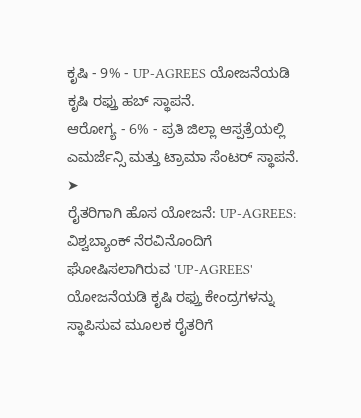ಕೃಷಿ - 9% - UP-AGREES ಯೋಜನೆಯಡಿ ಕೃಷಿ ರಫ್ತು ಹಬ್ ಸ್ಥಾಪನೆ.
ಆರೋಗ್ಯ - 6% - ಪ್ರತಿ ಜಿಲ್ಲಾ ಆಸ್ಪತ್ರೆಯಲ್ಲಿ ಎಮರ್ಜೆನ್ಸಿ ಮತ್ತು ಟ್ರಾಮಾ ಸೆಂಟರ್ ಸ್ಥಾಪನೆ.
➤
ರೈತರಿಗಾಗಿ ಹೊಸ ಯೋಜನೆ: UP-AGREES:
ವಿಶ್ವಬ್ಯಾಂಕ್ ನೆರವಿನೊಂದಿಗೆ ಘೋಷಿಸಲಾಗಿರುವ 'UP-AGREES' ಯೋಜನೆಯಡಿ ಕೃಷಿ ರಫ್ತು ಕೇಂದ್ರಗಳನ್ನು ಸ್ಥಾಪಿಸುವ ಮೂಲಕ ರೈತರಿಗೆ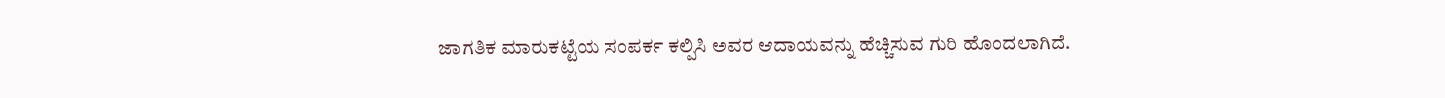ಜಾಗತಿಕ ಮಾರುಕಟ್ಟೆಯ ಸಂಪರ್ಕ ಕಲ್ಪಿಸಿ ಅವರ ಆದಾಯವನ್ನು ಹೆಚ್ಚಿಸುವ ಗುರಿ ಹೊಂದಲಾಗಿದೆ.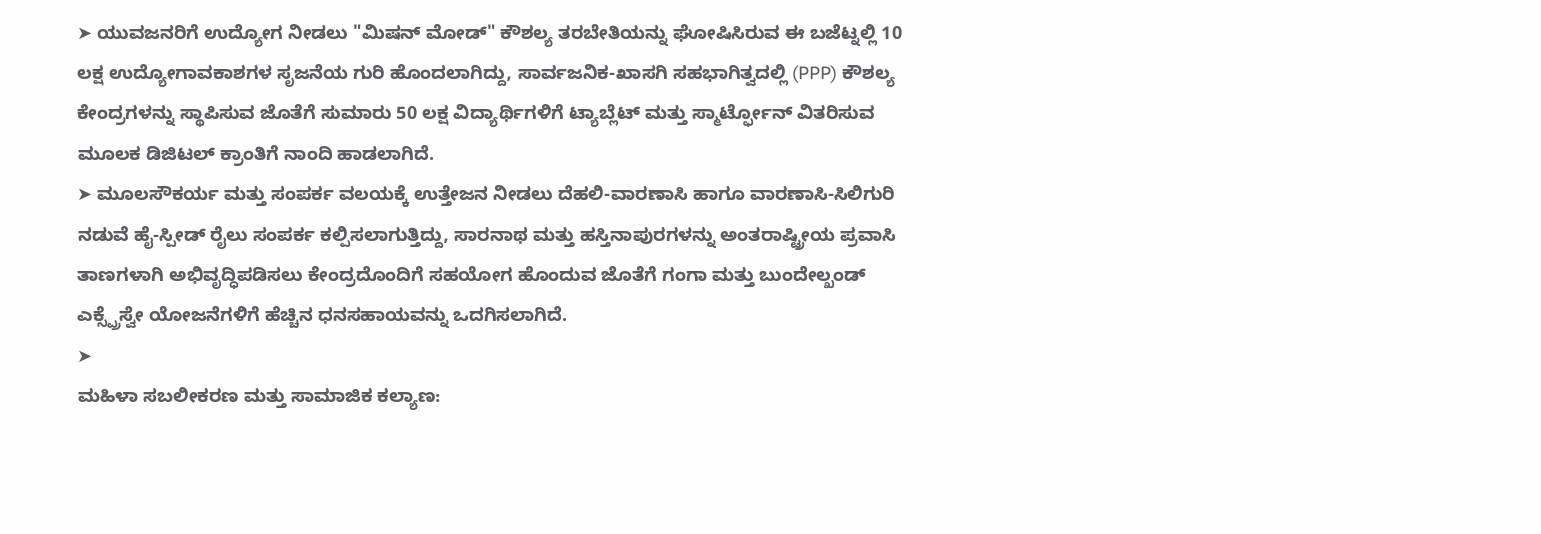➤ ಯುವಜನರಿಗೆ ಉದ್ಯೋಗ ನೀಡಲು "ಮಿಷನ್ ಮೋಡ್" ಕೌಶಲ್ಯ ತರಬೇತಿಯನ್ನು ಘೋಷಿಸಿರುವ ಈ ಬಜೆಟ್ನಲ್ಲಿ 10 ಲಕ್ಷ ಉದ್ಯೋಗಾವಕಾಶಗಳ ಸೃಜನೆಯ ಗುರಿ ಹೊಂದಲಾಗಿದ್ದು, ಸಾರ್ವಜನಿಕ-ಖಾಸಗಿ ಸಹಭಾಗಿತ್ವದಲ್ಲಿ (PPP) ಕೌಶಲ್ಯ ಕೇಂದ್ರಗಳನ್ನು ಸ್ಥಾಪಿಸುವ ಜೊತೆಗೆ ಸುಮಾರು 50 ಲಕ್ಷ ವಿದ್ಯಾರ್ಥಿಗಳಿಗೆ ಟ್ಯಾಬ್ಲೆಟ್ ಮತ್ತು ಸ್ಮಾರ್ಟ್ಫೋನ್ ವಿತರಿಸುವ ಮೂಲಕ ಡಿಜಿಟಲ್ ಕ್ರಾಂತಿಗೆ ನಾಂದಿ ಹಾಡಲಾಗಿದೆ.
➤ ಮೂಲಸೌಕರ್ಯ ಮತ್ತು ಸಂಪರ್ಕ ವಲಯಕ್ಕೆ ಉತ್ತೇಜನ ನೀಡಲು ದೆಹಲಿ-ವಾರಣಾಸಿ ಹಾಗೂ ವಾರಣಾಸಿ-ಸಿಲಿಗುರಿ ನಡುವೆ ಹೈ-ಸ್ಪೀಡ್ ರೈಲು ಸಂಪರ್ಕ ಕಲ್ಪಿಸಲಾಗುತ್ತಿದ್ದು, ಸಾರನಾಥ ಮತ್ತು ಹಸ್ತಿನಾಪುರಗಳನ್ನು ಅಂತರಾಷ್ಟ್ರೀಯ ಪ್ರವಾಸಿ ತಾಣಗಳಾಗಿ ಅಭಿವೃದ್ಧಿಪಡಿಸಲು ಕೇಂದ್ರದೊಂದಿಗೆ ಸಹಯೋಗ ಹೊಂದುವ ಜೊತೆಗೆ ಗಂಗಾ ಮತ್ತು ಬುಂದೇಲ್ಖಂಡ್ ಎಕ್ಸ್ಪ್ರೆಸ್ವೇ ಯೋಜನೆಗಳಿಗೆ ಹೆಚ್ಚಿನ ಧನಸಹಾಯವನ್ನು ಒದಗಿಸಲಾಗಿದೆ.
➤
ಮಹಿಳಾ ಸಬಲೀಕರಣ ಮತ್ತು ಸಾಮಾಜಿಕ ಕಲ್ಯಾಣ: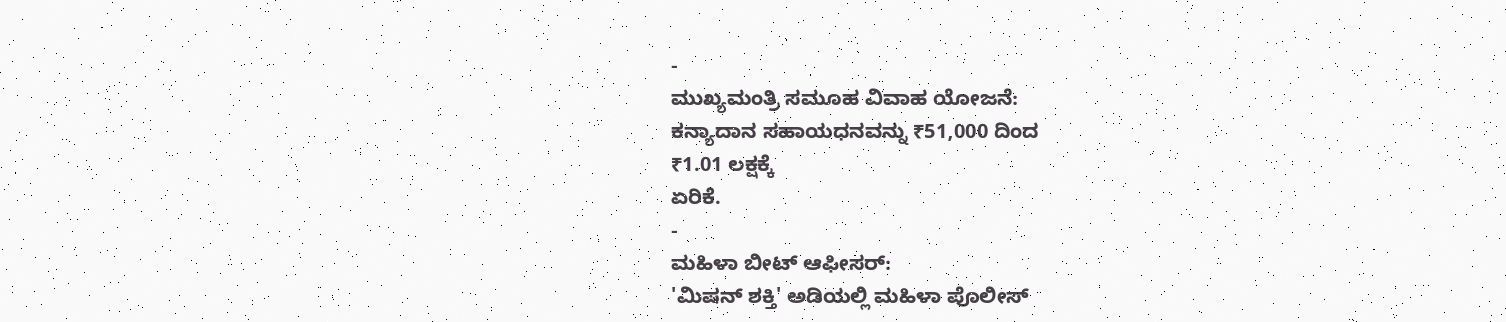-
ಮುಖ್ಯಮಂತ್ರಿ ಸಮೂಹ ವಿವಾಹ ಯೋಜನೆ:
ಕನ್ಯಾದಾನ ಸಹಾಯಧನವನ್ನು ₹51,000 ದಿಂದ
₹1.01 ಲಕ್ಷಕ್ಕೆ
ಏರಿಕೆ.
-
ಮಹಿಳಾ ಬೀಟ್ ಆಫೀಸರ್:
'ಮಿಷನ್ ಶಕ್ತಿ' ಅಡಿಯಲ್ಲಿ ಮಹಿಳಾ ಪೊಲೀಸ್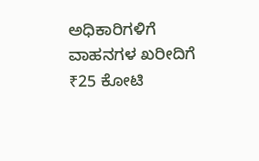ಅಧಿಕಾರಿಗಳಿಗೆ ವಾಹನಗಳ ಖರೀದಿಗೆ ₹25 ಕೋಟಿ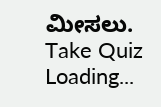ಮೀಸಲು.
Take Quiz
Loading...